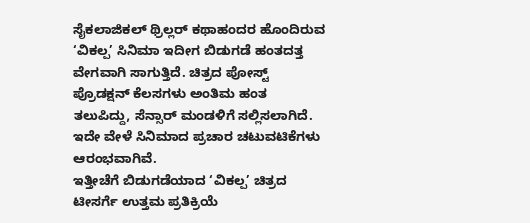ಸೈಕಲಾಜಿಕಲ್ ಥ್ರಿಲ್ಲರ್ ಕಥಾಹಂದರ ಹೊಂದಿರುವ ‘ವಿಕಲ್ಪ’ ಸಿನಿಮಾ ಇದೀಗ ಬಿಡುಗಡೆ ಹಂತದತ್ತ ವೇಗವಾಗಿ ಸಾಗುತ್ತಿದೆ. ಚಿತ್ರದ ಪೋಸ್ಟ್ ಪ್ರೊಡಕ್ಷನ್ ಕೆಲಸಗಳು ಅಂತಿಮ ಹಂತ ತಲುಪಿದ್ದು, ಸೆನ್ಸಾರ್ ಮಂಡಳಿಗೆ ಸಲ್ಲಿಸಲಾಗಿದೆ. ಇದೇ ವೇಳೆ ಸಿನಿಮಾದ ಪ್ರಚಾರ ಚಟುವಟಿಕೆಗಳು ಆರಂಭವಾಗಿವೆ.
ಇತ್ತೀಚೆಗೆ ಬಿಡುಗಡೆಯಾದ ‘ವಿಕಲ್ಪ’ ಚಿತ್ರದ ಟೀಸರ್ಗೆ ಉತ್ತಮ ಪ್ರತಿಕ್ರಿಯೆ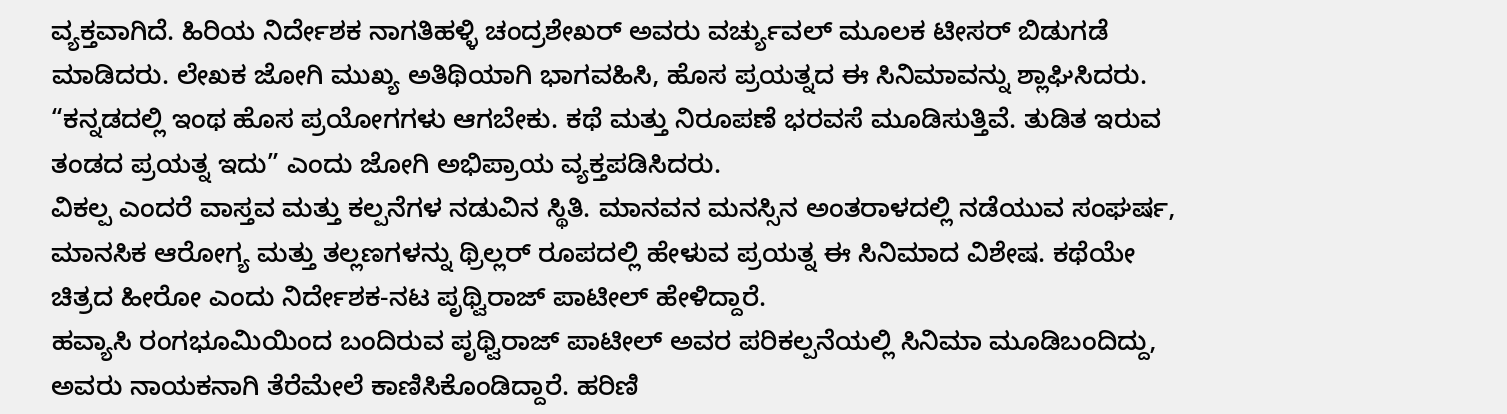ವ್ಯಕ್ತವಾಗಿದೆ. ಹಿರಿಯ ನಿರ್ದೇಶಕ ನಾಗತಿಹಳ್ಳಿ ಚಂದ್ರಶೇಖರ್ ಅವರು ವರ್ಚ್ಯುವಲ್ ಮೂಲಕ ಟೀಸರ್ ಬಿಡುಗಡೆ ಮಾಡಿದರು. ಲೇಖಕ ಜೋಗಿ ಮುಖ್ಯ ಅತಿಥಿಯಾಗಿ ಭಾಗವಹಿಸಿ, ಹೊಸ ಪ್ರಯತ್ನದ ಈ ಸಿನಿಮಾವನ್ನು ಶ್ಲಾಘಿಸಿದರು.
“ಕನ್ನಡದಲ್ಲಿ ಇಂಥ ಹೊಸ ಪ್ರಯೋಗಗಳು ಆಗಬೇಕು. ಕಥೆ ಮತ್ತು ನಿರೂಪಣೆ ಭರವಸೆ ಮೂಡಿಸುತ್ತಿವೆ. ತುಡಿತ ಇರುವ ತಂಡದ ಪ್ರಯತ್ನ ಇದು” ಎಂದು ಜೋಗಿ ಅಭಿಪ್ರಾಯ ವ್ಯಕ್ತಪಡಿಸಿದರು.
ವಿಕಲ್ಪ ಎಂದರೆ ವಾಸ್ತವ ಮತ್ತು ಕಲ್ಪನೆಗಳ ನಡುವಿನ ಸ್ಥಿತಿ. ಮಾನವನ ಮನಸ್ಸಿನ ಅಂತರಾಳದಲ್ಲಿ ನಡೆಯುವ ಸಂಘರ್ಷ, ಮಾನಸಿಕ ಆರೋಗ್ಯ ಮತ್ತು ತಲ್ಲಣಗಳನ್ನು ಥ್ರಿಲ್ಲರ್ ರೂಪದಲ್ಲಿ ಹೇಳುವ ಪ್ರಯತ್ನ ಈ ಸಿನಿಮಾದ ವಿಶೇಷ. ಕಥೆಯೇ ಚಿತ್ರದ ಹೀರೋ ಎಂದು ನಿರ್ದೇಶಕ-ನಟ ಪೃಥ್ವಿರಾಜ್ ಪಾಟೀಲ್ ಹೇಳಿದ್ದಾರೆ.
ಹವ್ಯಾಸಿ ರಂಗಭೂಮಿಯಿಂದ ಬಂದಿರುವ ಪೃಥ್ವಿರಾಜ್ ಪಾಟೀಲ್ ಅವರ ಪರಿಕಲ್ಪನೆಯಲ್ಲಿ ಸಿನಿಮಾ ಮೂಡಿಬಂದಿದ್ದು, ಅವರು ನಾಯಕನಾಗಿ ತೆರೆಮೇಲೆ ಕಾಣಿಸಿಕೊಂಡಿದ್ದಾರೆ. ಹರಿಣಿ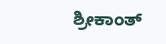ಶ್ರೀಕಾಂತ್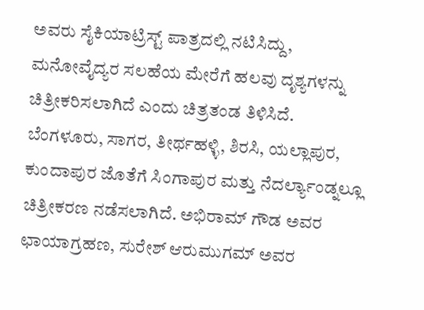ಅವರು ಸೈಕಿಯಾಟ್ರಿಸ್ಟ್ ಪಾತ್ರದಲ್ಲಿ ನಟಿಸಿದ್ದು, ಮನೋವೈದ್ಯರ ಸಲಹೆಯ ಮೇರೆಗೆ ಹಲವು ದೃಶ್ಯಗಳನ್ನು ಚಿತ್ರೀಕರಿಸಲಾಗಿದೆ ಎಂದು ಚಿತ್ರತಂಡ ತಿಳಿಸಿದೆ.
ಬೆಂಗಳೂರು, ಸಾಗರ, ತೀರ್ಥಹಳ್ಳಿ, ಶಿರಸಿ, ಯಲ್ಲಾಪುರ, ಕುಂದಾಪುರ ಜೊತೆಗೆ ಸಿಂಗಾಪುರ ಮತ್ತು ನೆದರ್ಲ್ಯಾಂಡ್ನಲ್ಲೂ ಚಿತ್ರೀಕರಣ ನಡೆಸಲಾಗಿದೆ. ಅಭಿರಾಮ್ ಗೌಡ ಅವರ ಛಾಯಾಗ್ರಹಣ, ಸುರೇಶ್ ಆರುಮುಗಮ್ ಅವರ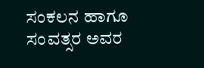ಸಂಕಲನ ಹಾಗೂ ಸಂವತ್ಸರ ಅವರ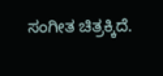ಸಂಗೀತ ಚಿತ್ರಕ್ಕಿದೆ.